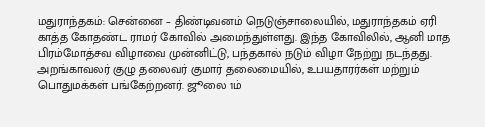மதுராந்தகம்: சென்னை – திண்டிவனம் நெடுஞ்சாலையில், மதுராந்தகம் ஏரி காத்த கோதண்ட ராமர் கோவில் அமைந்துள்ளது. இந்த கோவிலில், ஆனி மாத பிரம்மோத்சவ விழாவை முன்னிட்டு, பந்தகால் நடும் விழா நேற்று நடந்தது. அறங்காவலர் குழு தலைவர் குமார் தலைமையில், உபயதாரர்கள் மற்றும் பொதுமக்கள் பங்கேற்றனர். ஜூலை 1ம்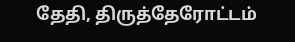தேதி, திருத்தேரோட்டம்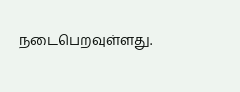நடைபெறவுள்ளது.